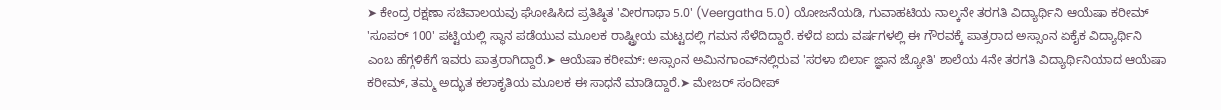➤ ಕೇಂದ್ರ ರಕ್ಷಣಾ ಸಚಿವಾಲಯವು ಘೋಷಿಸಿದ ಪ್ರತಿಷ್ಠಿತ 'ವೀರಗಾಥಾ 5.0' (Veergatha 5.0) ಯೋಜನೆಯಡಿ, ಗುವಾಹಟಿಯ ನಾಲ್ಕನೇ ತರಗತಿ ವಿದ್ಯಾರ್ಥಿನಿ ಆಯೆಷಾ ಕರೀಮ್ 'ಸೂಪರ್ 100' ಪಟ್ಟಿಯಲ್ಲಿ ಸ್ಥಾನ ಪಡೆಯುವ ಮೂಲಕ ರಾಷ್ಟ್ರೀಯ ಮಟ್ಟದಲ್ಲಿ ಗಮನ ಸೆಳೆದಿದ್ದಾರೆ. ಕಳೆದ ಐದು ವರ್ಷಗಳಲ್ಲಿ ಈ ಗೌರವಕ್ಕೆ ಪಾತ್ರರಾದ ಅಸ್ಸಾಂನ ಏಕೈಕ ವಿದ್ಯಾರ್ಥಿನಿ ಎಂಬ ಹೆಗ್ಗಳಿಕೆಗೆ ಇವರು ಪಾತ್ರರಾಗಿದ್ದಾರೆ.➤ ಆಯೆಷಾ ಕರೀಮ್: ಅಸ್ಸಾಂನ ಅಮಿನಗಾಂವ್‌ನಲ್ಲಿರುವ 'ಸರಳಾ ಬಿರ್ಲಾ ಜ್ಞಾನ ಜ್ಯೋತಿ' ಶಾಲೆಯ 4ನೇ ತರಗತಿ ವಿದ್ಯಾರ್ಥಿನಿಯಾದ ಆಯೆಷಾ ಕರೀಮ್, ತಮ್ಮ ಅದ್ಭುತ ಕಲಾಕೃತಿಯ ಮೂಲಕ ಈ ಸಾಧನೆ ಮಾಡಿದ್ದಾರೆ.➤ ಮೇಜರ್ ಸಂದೀಪ್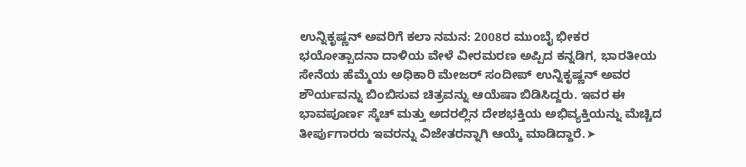ಉನ್ನಿಕೃಷ್ಣನ್ ಅವರಿಗೆ ಕಲಾ ನಮನ: 2008ರ ಮುಂಬೈ ಭೀಕರ ಭಯೋತ್ಪಾದನಾ ದಾಳಿಯ ವೇಳೆ ವೀರಮರಣ ಅಪ್ಪಿದ ಕನ್ನಡಿಗ, ಭಾರತೀಯ ಸೇನೆಯ ಹೆಮ್ಮೆಯ ಅಧಿಕಾರಿ ಮೇಜರ್ ಸಂದೀಪ್ ಉನ್ನಿಕೃಷ್ಣನ್ ಅವರ ಶೌರ್ಯವನ್ನು ಬಿಂಬಿಸುವ ಚಿತ್ರವನ್ನು ಆಯೆಷಾ ಬಿಡಿಸಿದ್ದರು. ಇವರ ಈ ಭಾವಪೂರ್ಣ ಸ್ಕೆಚ್ ಮತ್ತು ಅದರಲ್ಲಿನ ದೇಶಭಕ್ತಿಯ ಅಭಿವ್ಯಕ್ತಿಯನ್ನು ಮೆಚ್ಚಿದ ತೀರ್ಪುಗಾರರು ಇವರನ್ನು ವಿಜೇತರನ್ನಾಗಿ ಆಯ್ಕೆ ಮಾಡಿದ್ದಾರೆ.➤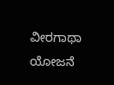ವೀರಗಾಥಾ ಯೋಜನೆ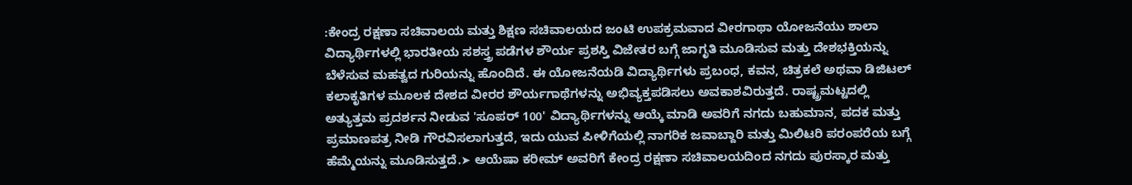:ಕೇಂದ್ರ ರಕ್ಷಣಾ ಸಚಿವಾಲಯ ಮತ್ತು ಶಿಕ್ಷಣ ಸಚಿವಾಲಯದ ಜಂಟಿ ಉಪಕ್ರಮವಾದ ವೀರಗಾಥಾ ಯೋಜನೆಯು ಶಾಲಾ ವಿದ್ಯಾರ್ಥಿಗಳಲ್ಲಿ ಭಾರತೀಯ ಸಶಸ್ತ್ರ ಪಡೆಗಳ ಶೌರ್ಯ ಪ್ರಶಸ್ತಿ ವಿಜೇತರ ಬಗ್ಗೆ ಜಾಗೃತಿ ಮೂಡಿಸುವ ಮತ್ತು ದೇಶಭಕ್ತಿಯನ್ನು ಬೆಳೆಸುವ ಮಹತ್ವದ ಗುರಿಯನ್ನು ಹೊಂದಿದೆ. ಈ ಯೋಜನೆಯಡಿ ವಿದ್ಯಾರ್ಥಿಗಳು ಪ್ರಬಂಧ, ಕವನ, ಚಿತ್ರಕಲೆ ಅಥವಾ ಡಿಜಿಟಲ್ ಕಲಾಕೃತಿಗಳ ಮೂಲಕ ದೇಶದ ವೀರರ ಶೌರ್ಯಗಾಥೆಗಳನ್ನು ಅಭಿವ್ಯಕ್ತಪಡಿಸಲು ಅವಕಾಶವಿರುತ್ತದೆ. ರಾಷ್ಟ್ರಮಟ್ಟದಲ್ಲಿ ಅತ್ಯುತ್ತಮ ಪ್ರದರ್ಶನ ನೀಡುವ 'ಸೂಪರ್ 100' ವಿದ್ಯಾರ್ಥಿಗಳನ್ನು ಆಯ್ಕೆ ಮಾಡಿ ಅವರಿಗೆ ನಗದು ಬಹುಮಾನ, ಪದಕ ಮತ್ತು ಪ್ರಮಾಣಪತ್ರ ನೀಡಿ ಗೌರವಿಸಲಾಗುತ್ತದೆ, ಇದು ಯುವ ಪೀಳಿಗೆಯಲ್ಲಿ ನಾಗರಿಕ ಜವಾಬ್ದಾರಿ ಮತ್ತು ಮಿಲಿಟರಿ ಪರಂಪರೆಯ ಬಗ್ಗೆ ಹೆಮ್ಮೆಯನ್ನು ಮೂಡಿಸುತ್ತದೆ.➤ ಆಯೆಷಾ ಕರೀಮ್ ಅವರಿಗೆ ಕೇಂದ್ರ ರಕ್ಷಣಾ ಸಚಿವಾಲಯದಿಂದ ನಗದು ಪುರಸ್ಕಾರ ಮತ್ತು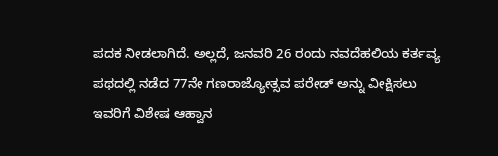ಪದಕ ನೀಡಲಾಗಿದೆ. ಅಲ್ಲದೆ, ಜನವರಿ 26 ರಂದು ನವದೆಹಲಿಯ ಕರ್ತವ್ಯ ಪಥದಲ್ಲಿ ನಡೆದ 77ನೇ ಗಣರಾಜ್ಯೋತ್ಸವ ಪರೇಡ್ ಅನ್ನು ವೀಕ್ಷಿಸಲು ಇವರಿಗೆ ವಿಶೇಷ ಆಹ್ವಾನ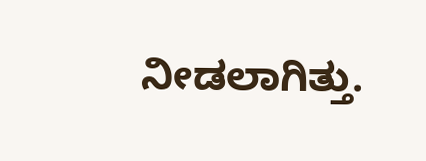ನೀಡಲಾಗಿತ್ತು.